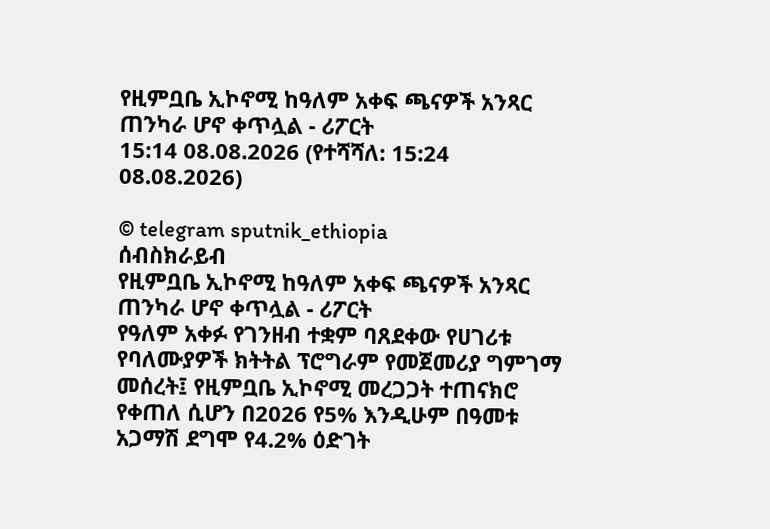የዚምቧቤ ኢኮኖሚ ከዓለም አቀፍ ጫናዎች አንጻር ጠንካራ ሆኖ ቀጥሏል - ሪፖርት
15:14 08.08.2026 (የተሻሻለ: 15:24 08.08.2026)

© telegram sputnik_ethiopia
ሰብስክራይብ
የዚምቧቤ ኢኮኖሚ ከዓለም አቀፍ ጫናዎች አንጻር ጠንካራ ሆኖ ቀጥሏል - ሪፖርት
የዓለም አቀፉ የገንዘብ ተቋም ባጸደቀው የሀገሪቱ የባለሙያዎች ክትትል ፕሮግራም የመጀመሪያ ግምገማ መሰረት፤ የዚምቧቤ ኢኮኖሚ መረጋጋት ተጠናክሮ የቀጠለ ሲሆን በ2026 የ5% እንዲሁም በዓመቱ አጋማሽ ደግሞ የ4.2% ዕድገት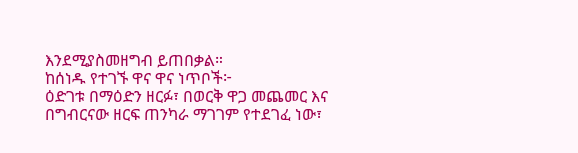እንደሚያስመዘግብ ይጠበቃል።
ከሰነዱ የተገኙ ዋና ዋና ነጥቦች፦
ዕድገቱ በማዕድን ዘርፉ፣ በወርቅ ዋጋ መጨመር እና በግብርናው ዘርፍ ጠንካራ ማገገም የተደገፈ ነው፣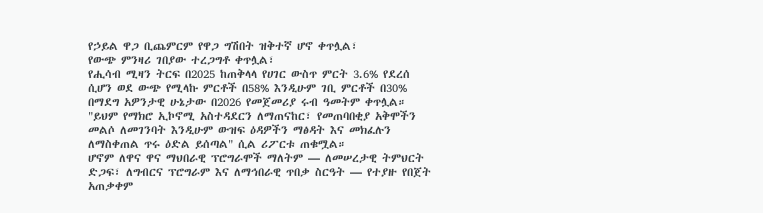የኃይል ዋጋ ቢጨምርም የዋጋ ግሽበት ዝቅተኛ ሆኖ ቀጥሏል፣
የውጭ ምንዛሪ ገበያው ተረጋግቶ ቀጥሏል፣
የሒሳብ ሚዛን ትርፍ በ2025 ከጠቅላላ የሀገር ውስጥ ምርት 3.6% የደረሰ ሲሆን ወደ ውጭ የሚላኩ ምርቶች በ58% እንዲሁም ገቢ ምርቶች በ30% በማደግ አዎንታዊ ሁኔታው በ2026 የመጀመሪያ ሩብ ዓመትም ቀጥሏል።
"ይህም የማክሮ ኢኮኖሚ አስተዳደርን ለማጠናከር፣ የመጠባበቂያ አቅሞችን መልሶ ለመገንባት እንዲሁም ውዝፍ ዕዳዎችን ማፅዳት እና መክፈሉን ለማስቀጠል ጥሩ ዕድል ይሰጣል" ሲል ሪፖርቱ ጠቁሟል።
ሆኖም ለዋና ዋና ማህበራዊ ፕሮግራሞች ማለትም — ለመሠረታዊ ትምህርት ድጋፍ፣ ለግብርና ፕሮግራም እና ለማኅበራዊ ጥበቃ ስርዓት — የተያዙ የበጀት አጠቃቀም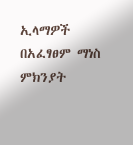ኢላማዎች በአፈፃፀም ማነስ ምክንያት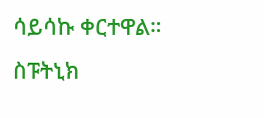ሳይሳኩ ቀርተዋል።
ስፑትኒክ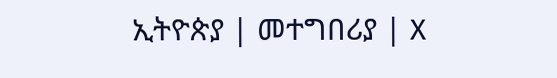ኢትዮጵያ | መተግበሪያ | X